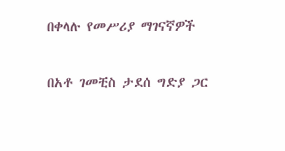በቀላሉ የመሥሪያ ማገናኛዎች

በአቶ ገመቺስ ታደሰ ግድያ ጋር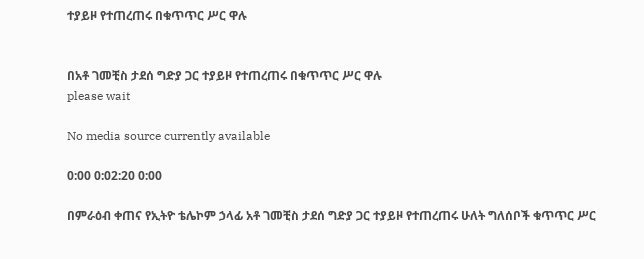ተያይዞ የተጠረጠሩ በቁጥጥር ሥር ዋሉ


በአቶ ገመቺስ ታደሰ ግድያ ጋር ተያይዞ የተጠረጠሩ በቁጥጥር ሥር ዋሉ
please wait

No media source currently available

0:00 0:02:20 0:00

በምራዕብ ቀጠና የኢትዮ ቴሌኮም ኃላፊ አቶ ገመቺስ ታደሰ ግድያ ጋር ተያይዞ የተጠረጠሩ ሁለት ግለሰቦች ቁጥጥር ሥር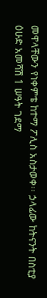መዋላቸውን የነቀምቴ ከተማ ፖሊስ አስታወቀ፡፡ ኃላፊው ከትናንት በስቲያ ዕሁድ አመሻሽ 1 ሠዓት ገደማ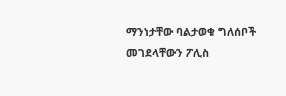ማንነታቸው ባልታወቁ ግለሰቦች መገደላቸውን ፖሊስ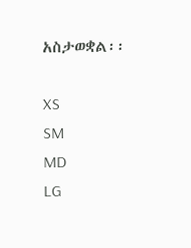አስታወቋል፡፡

XS
SM
MD
LG